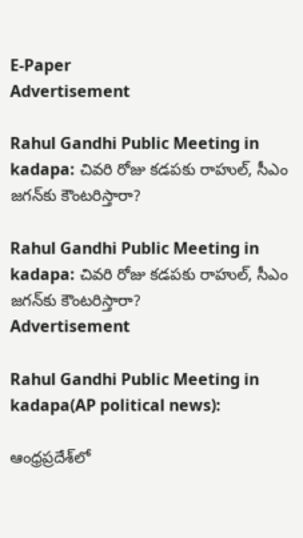E-Paper
Advertisement

Rahul Gandhi Public Meeting in kadapa: చివరి రోజు కడపకు రాహుల్, సీఎం జగన్‌‌కు కౌంటరిస్తారా?

Rahul Gandhi Public Meeting in kadapa: చివరి రోజు కడపకు రాహుల్, సీఎం జగన్‌‌కు కౌంటరిస్తారా?
Advertisement

Rahul Gandhi Public Meeting in kadapa(AP political news):

ఆంధ్రప్రదేశ్‌లో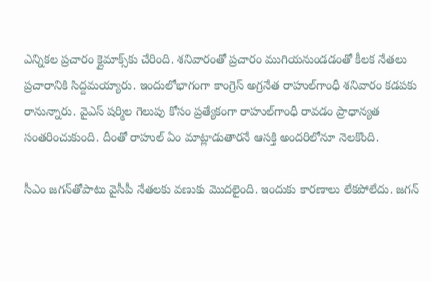ఎన్నికల ప్రచారం క్లైమాక్స్‌కు చేరింది. శనివారంతో ప్రచారం ముగియనుండడంతో కీలక నేతలు ప్రచారానికి సిద్దమయ్యారు. ఇందులోభాగంగా కాంగ్రెస్ అగ్రనేత రాహుల్‌గాంధీ శనివారం కడపకు రానున్నారు. వైఎస్ షర్మిల గెలుపు కోసం ప్రత్యేకంగా రాహుల్‌గాంధీ రావడం ప్రాధాన్యత సంతరించుకుంది. దీంతో రాహుల్ ఏం మాట్లాడుతారనే ఆసక్తి అందరిలోనూ నెలకొంది.

సీఎం జగన్‌తోపాటు వైసీపీ నేతలకు వణుకు మొదలైంది. ఇందుకు కారణాలు లేకపోలేదు. జగన్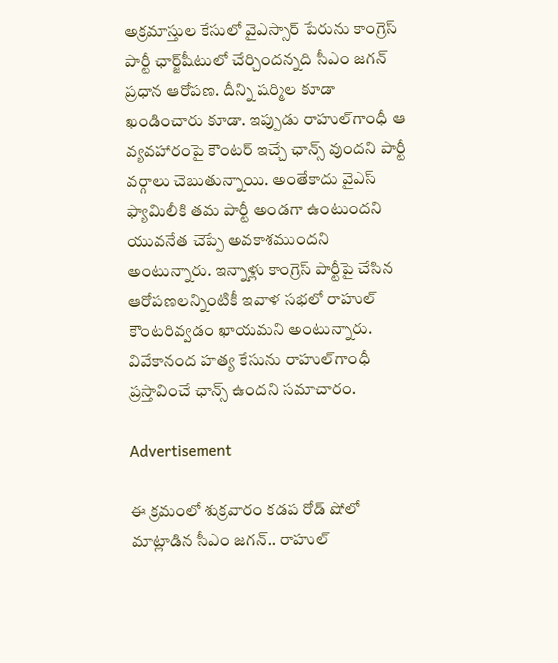అక్రమాస్తుల కేసులో వైఎస్సార్ పేరును కాంగ్రెస్ పార్టీ ఛార్జ్‌షీటులో చేర్చిందన్నది సీఎం జగన్ ప్రధాన ఆరోపణ. దీన్ని షర్మిల కూడా ఖండించారు కూడా. ఇప్పుడు రాహుల్‌గాంధీ ఆ వ్యవహారంపై కౌంటర్ ఇచ్చే ఛాన్స్ వుందని పార్టీ వర్గాలు చెబుతున్నాయి. అంతేకాదు వైఎస్ ఫ్యామిలీకి తమ పార్టీ అండగా ఉంటుందని యువనేత చెప్పే అవకాశముందని అంటున్నారు. ఇన్నాళ్లు కాంగ్రెస్ పార్టీపై చేసిన ఆరోపణలన్నింటికీ ఇవాళ సభలో రాహుల్ కౌంటరివ్వడం ఖాయమని అంటున్నారు. వివేకానంద హత్య కేసును రాహుల్‌‌గాంధీ ప్రస్తావించే ఛాన్స్ ఉందని సమాచారం.

Advertisement

ఈ క్రమంలో శుక్రవారం కడప రోడ్ షోలో మాట్లాడిన సీఎం జగన్.. రాహుల్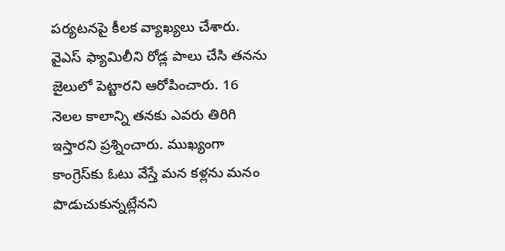పర్యటనపై కీలక వ్యాఖ్యలు చేశారు. వైఎస్ ఫ్యామిలీని రోడ్ల పాలు చేసి తనను జైలులో పెట్టారని ఆరోపించారు. 16 నెలల కాలాన్ని తనకు ఎవరు తిరిగి ఇస్తారని ప్రశ్నించారు. ముఖ్యంగా కాంగ్రెస్‌కు ఓటు వేస్తే మన కళ్లను మనం పొడుచుకున్నట్లేనని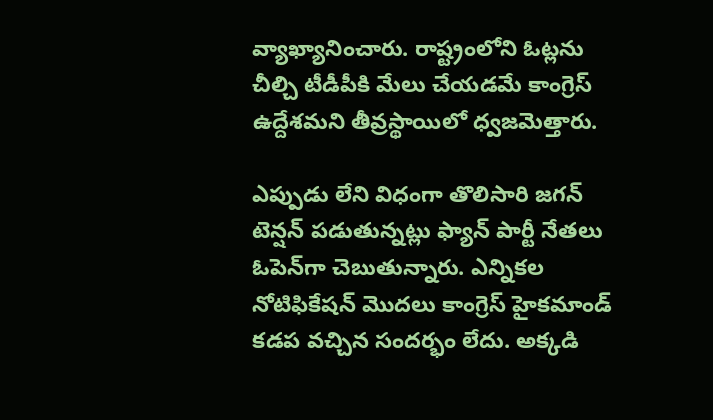వ్యాఖ్యానించారు. రాష్ట్రంలోని ఓట్లను చీల్చి టీడీపీకి మేలు చేయడమే కాంగ్రెస్ ఉద్దేశమని తీవ్రస్థాయిలో ధ్వజమెత్తారు.

ఎప్పుడు లేని విధంగా తొలిసారి జగన్ టెన్షన్‌ పడుతున్నట్లు ఫ్యాన్ పార్టీ నేతలు ఓపెన్‌గా చెబుతున్నారు. ఎన్నికల నోటిఫికేషన్ మొదలు కాంగ్రెస్ హైకమాండ్ కడప వచ్చిన సందర్భం లేదు. అక్కడి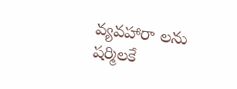వ్యవహారా లను షర్మిలకే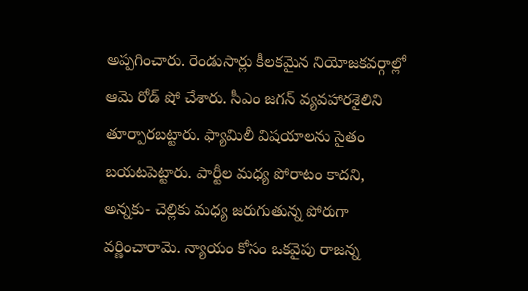అప్పగించారు. రెండుసార్లు కీలకమైన నియోజకవర్గాల్లో ఆమె రోడ్ షో చేశారు. సీఎం జగన్ వ్యవహారశైలిని తూర్పారబట్టారు. ఫ్యామిలీ విషయాలను సైతం బయటపెట్టారు. పార్టీల మధ్య పోరాటం కాదని, అన్నకు- చెల్లికు మధ్య జరుగుతున్న పోరుగా వర్ణించారామె. న్యాయం కోసం ఒకవైపు రాజన్న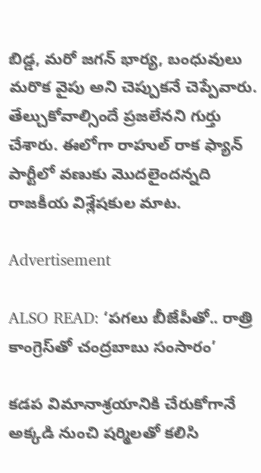బిడ్డ, మరో జగన్ భార్య, బంధువులు మరొక వైపు అని చెప్పుకనే చెప్పేవారు. తేల్చుకోవాల్సిందే ప్రజలేనని గుర్తు చేశారు. ఈలోగా రాహుల్ రాక ఫ్యాన్ పార్టీలో వణుకు మొదలైందన్నది రాజకీయ విశ్లేషకుల మాట.

Advertisement

ALSO READ: ‘పగలు బీజేపీతో.. రాత్రి కాంగ్రెస్‌తో చంద్రబాబు సంసారం’

కడప విమానాశ్రయానికి చేరుకోగానే అక్కడి నుంచి షర్మిలతో కలిసి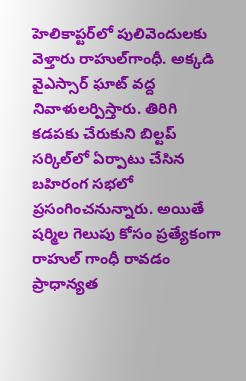హెలికాప్టర్‌లో పులివెందులకు వెళ్తారు రాహుల్‌గాంధీ. అక్కడి వైఎస్సార్ ఘాట్ వద్ద నివాళులర్పిస్తారు. తిరిగి కడపకు చేరుకుని బిల్టప్ సర్కిల్‌లో ఏర్పాటు చేసిన బహిరంగ సభలో ప్రసంగించనున్నారు. అయితే షర్మిల గెలుపు కోసం ప్రత్యేకంగా రాహుల్ గాంధీ రావడం ప్రాధాన్యత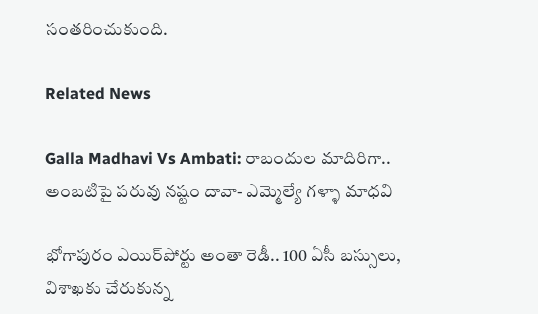సంతరించుకుంది.

Related News

Galla Madhavi Vs Ambati: రాబందుల మాదిరిగా.. అంబటిపై పరువు నష్టం దావా- ఎమ్మెల్యే గళ్ళా మాధవి

భోగాపురం ఎయిర్‌పోర్టు అంతా రెడీ.. 100 ఏసీ బస్సులు, విశాఖకు చేరుకున్న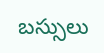బస్సులు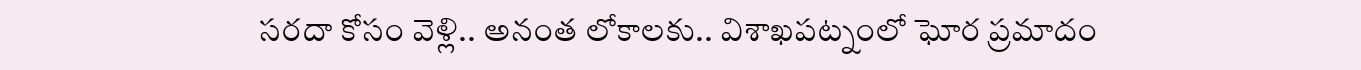సరదా కోసం వెళ్లి.. అనంత లోకాలకు.. విశాఖపట్నంలో ఘోర ప్రమాదం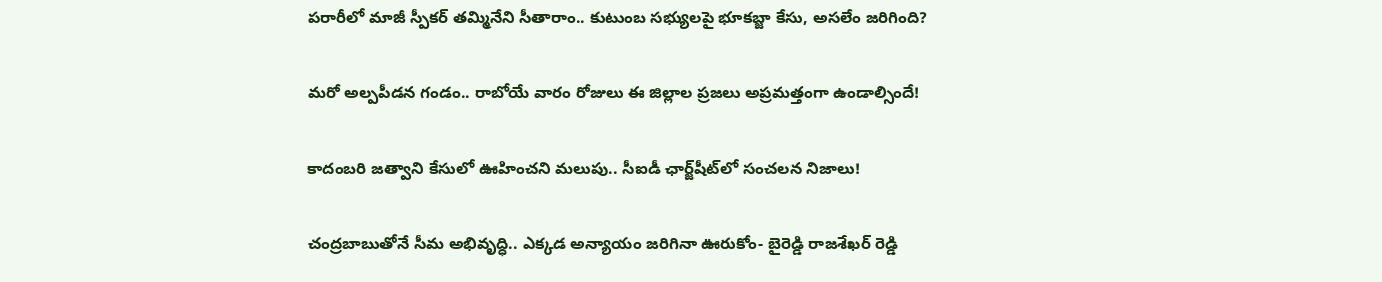పరారీలో మాజీ స్పీకర్ తమ్మినేని సీతారాం.. కుటుంబ సభ్యులపై భూకబ్జా కేసు, అసలేం జరిగింది?

మరో అల్పపీడన గండం.. రాబోయే వారం రోజులు ఈ జిల్లాల ప్రజలు అప్రమత్తంగా ఉండాల్సిందే!

కాదంబరి జత్వాని కేసులో ఊహించని మలుపు.. సీఐడీ ఛార్జ్‌షీట్‌లో సంచలన నిజాలు!

చంద్రబాబుతోనే సీమ అభివృద్ధి.. ఎక్కడ అన్యాయం జరిగినా ఊరుకోం- బైరెడ్డి రాజశేఖర్ రెడ్డి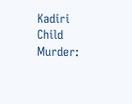Kadiri Child Murder: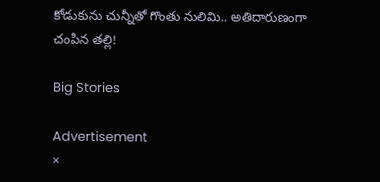కోడుకును చున్నీతో గొంతు నులిమి.. అతిదారుణంగా చంపిన తల్లి!

Big Stories

Advertisement
×